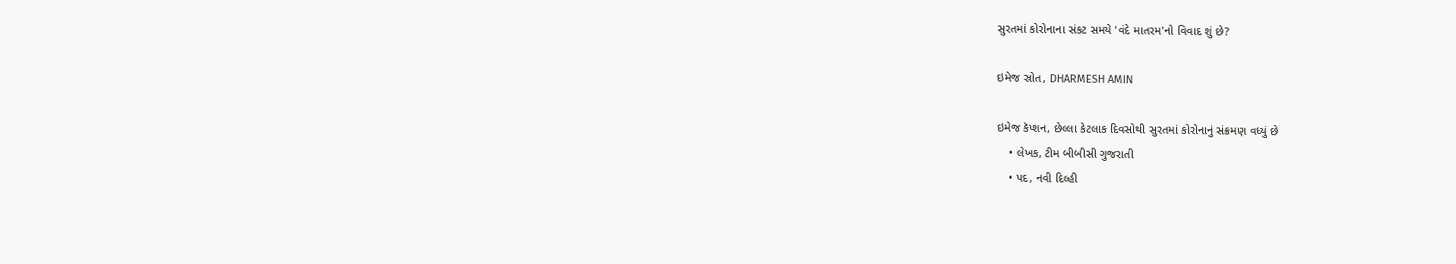સુરતમાં કોરોનાના સંકટ સમયે 'વંદે માતરમ'નો વિવાદ શું છે?

ઇમેજ સ્રોત, DHARMESH AMIN

ઇમેજ કૅપ્શન, છેલ્લા કેટલાક દિવસોથી સુરતમાં કોરોનાનું સંક્રમણ વધ્યું છે
    • લેખક, ટીમ બીબીસી ગુજરાતી
    • પદ, નવી દિલ્હી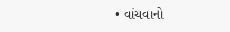• વાંચવાનો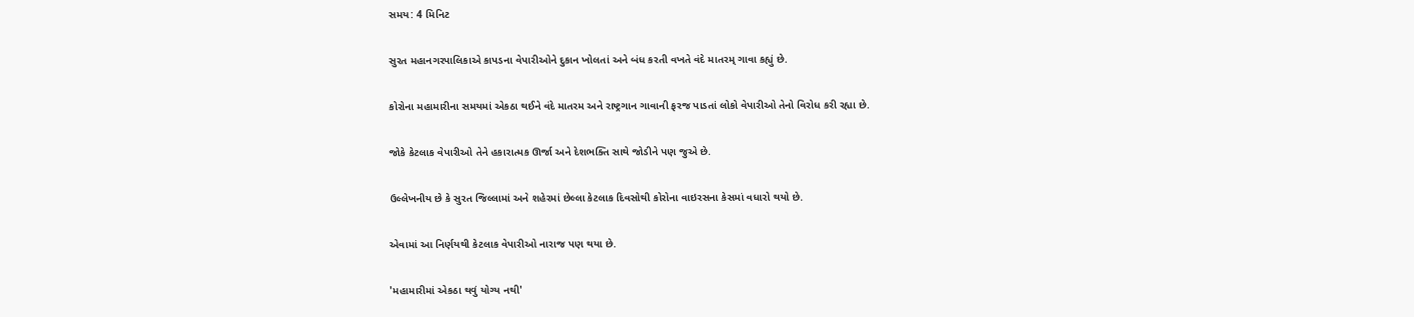સમય: 4 મિનિટ

સુરત મહાનગરપાલિકાએ કાપડના વેપારીઓને દુકાન ખોલતાં અને બંધ કરતી વખતે વંદે માતરમ્ ગાવા કહ્યું છે.

કોરોના મહામારીના સમયમાં એકઠા થઈને વંદે માતરમ અને રાષ્ટ્રગાન ગાવાની ફરજ પાડતાં લોકો વેપારીઓ તેનો વિરોધ કરી રહ્યા છે.

જોકે કેટલાક વેપારીઓ તેને હકારાત્મક ઊર્જા અને દેશભક્તિ સાથે જોડીને પણ જુએ છે.

ઉલ્લેખનીય છે કે સુરત જિલ્લામાં અને શહેરમાં છેલ્લા કેટલાક દિવસોથી કોરોના વાઇરસના કેસમાં વધારો થયો છે.

એવામાં આ નિર્ણયથી કેટલાક વેપારીઓ નારાજ પણ થયા છે.

'મહામારીમાં એકઠા થવું યોગ્ય નથી'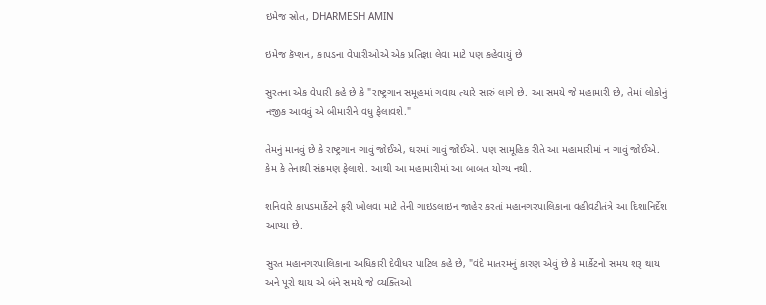ઇમેજ સ્રોત, DHARMESH AMIN

ઇમેજ કૅપ્શન, કાપડના વેપારીઓએ એક પ્રતિજ્ઞા લેવા માટે પણ કહેવાયું છે

સુરતના એક વેપારી કહે છે કે "રાષ્ટ્રગાન સમૂહમાં ગવાય ત્યારે સારું લાગે છે. આ સમયે જે મહામારી છે, તેમાં લોકોનું નજીક આવવું એ બીમારીને વધુ ફેલાવશે."

તેમનું માનવું છે કે રાષ્ટ્રગાન ગાવું જોઈએ, ઘરમાં ગાવું જોઈએ. પણ સામૂહિક રીતે આ મહામારીમાં ન ગાવું જોઈએ. કેમ કે તેનાથી સંક્રમણ ફેલાશે. આથી આ મહામારીમાં આ બાબત યોગ્ય નથી.

શનિવારે કાપડમાર્કેટને ફરી ખોલવા માટે તેની ગાઇડલાઇન જાહેર કરતાં મહાનગરપાલિકાના વહીવટીતંત્રે આ દિશાનિર્દેશ આપ્યા છે.

સુરત મહાનગરપાલિકાના અધિકારી દેવીધર પાટિલ કહે છે, "વંદે માતરમનું કારણ એવું છે કે માર્કેટનો સમય શરૂ થાય અને પૂરો થાય એ બંને સમયે જે વ્યક્તિઓ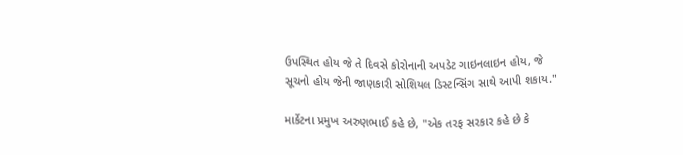ઉપસ્થિત હોય જે તે દિવસે કોરોનાની અપડેટ ગાઇનલાઇન હોય, જે સૂચનો હોય જેની જાણકારી સોશિયલ ડિસ્ટન્સિંગ સાથે આપી શકાય."

માર્કેટના પ્રમુખ અરુણભાઈ કહે છે, "એક તરફ સરકાર કહે છે કે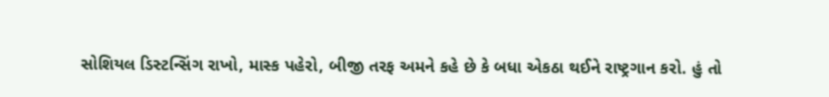સોશિયલ ડિસ્ટન્સિંગ રાખો, માસ્ક પહેરો, બીજી તરફ અમને કહે છે કે બધા એકઠા થઈને રાષ્ટ્રગાન કરો. હું તો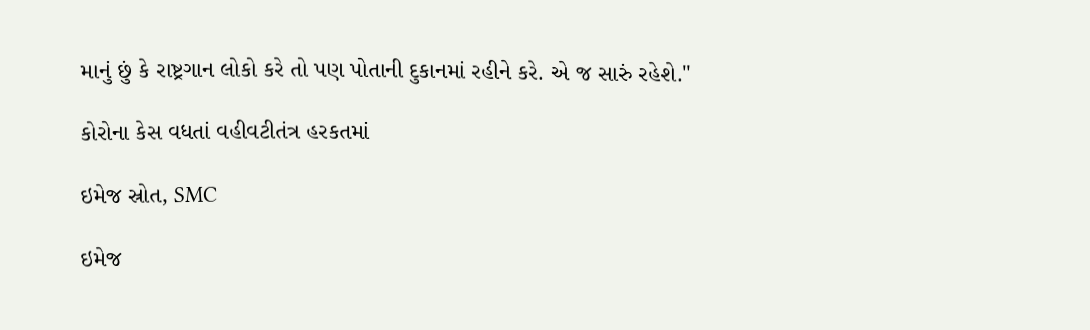માનું છું કે રાષ્ટ્રગાન લોકો કરે તો પણ પોતાની દુકાનમાં રહીને કરે. એ જ સારું રહેશે."

કોરોના કેસ વધતાં વહીવટીતંત્ર હરકતમાં

ઇમેજ સ્રોત, SMC

ઇમેજ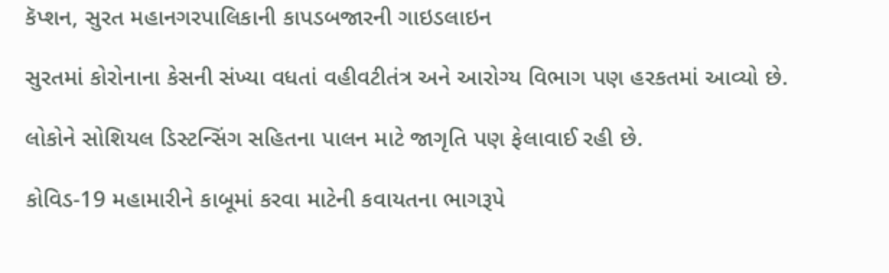કૅપ્શન, સુરત મહાનગરપાલિકાની કાપડબજારની ગાઇડલાઇન

સુરતમાં કોરોનાના કેસની સંખ્યા વધતાં વહીવટીતંત્ર અને આરોગ્ય વિભાગ પણ હરકતમાં આવ્યો છે.

લોકોને સોશિયલ ડિસ્ટન્સિંગ સહિતના પાલન માટે જાગૃતિ પણ ફેલાવાઈ રહી છે.

કોવિડ-19 મહામારીને કાબૂમાં કરવા માટેની કવાયતના ભાગરૂપે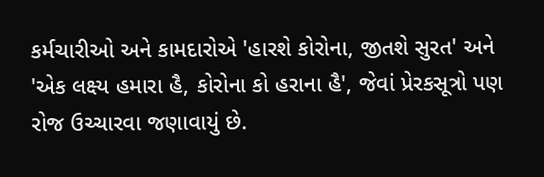કર્મચારીઓ અને કામદારોએ 'હારશે કોરોના, જીતશે સુરત' અને 'એક લક્ષ્ય હમારા હૈ, કોરોના કો હરાના હૈ', જેવાં પ્રેરકસૂત્રો પણ રોજ ઉચ્ચારવા જણાવાયું છે.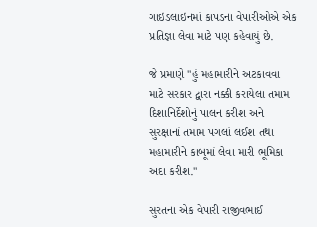ગાઇડલાઇનમાં કાપડના વેપારીઓએ એક પ્રતિજ્ઞા લેવા માટે પણ કહેવાયું છે.

જે પ્રમાણે "હું મહામારીને અટકાવવા માટે સરકાર દ્વારા નક્કી કરાયેલા તમામ દિશાનિર્દેશોનું પાલન કરીશ અને સુરક્ષાનાં તમામ પગલાં લઈશ તથા મહામારીને કાબૂમાં લેવા મારી ભૂમિકા અદા કરીશ."

સુરતના એક વેપારી રાજીવભાઈ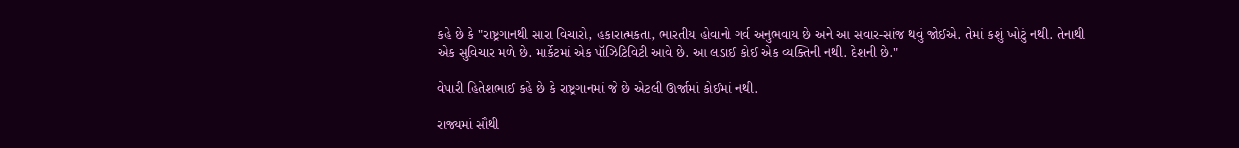કહે છે કે "રાષ્ટ્રગાનથી સારા વિચારો, હકારાત્મકતા, ભારતીય હોવાનો ગર્વ અનુભવાય છે અને આ સવાર-સાંજ થવું જોઈએ. તેમાં કશું ખોટું નથી. તેનાથી એક સુવિચાર મળે છે. માર્કેટમાં એક પૉઝિટિવિટી આવે છે. આ લડાઈ કોઈ એક વ્યક્તિની નથી. દેશની છે."

વેપારી હિતેશભાઈ કહે છે કે રાષ્ટ્રગાનમાં જે છે એટલી ઊર્જામાં કોઈમાં નથી.

રાજ્યમાં સૌથી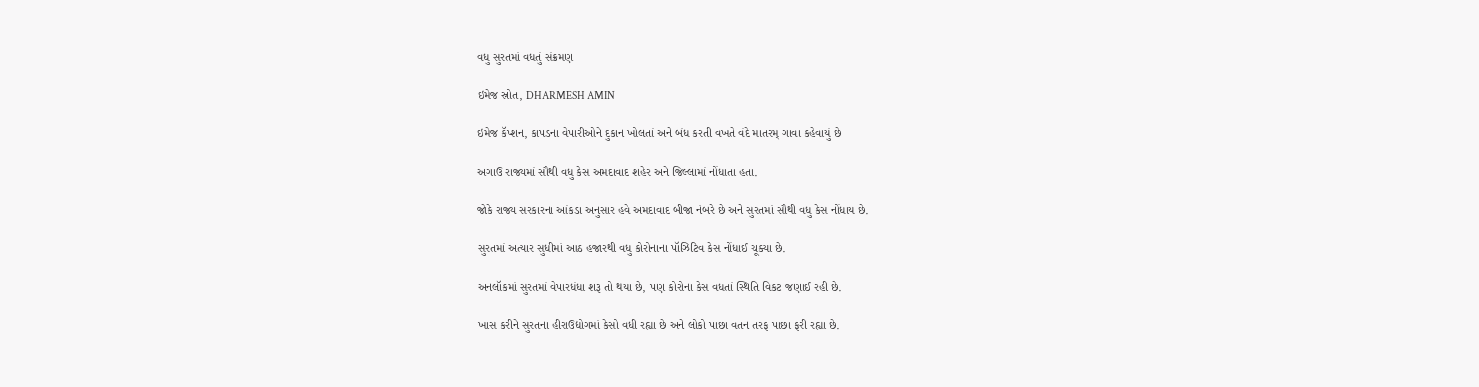વધુ સુરતમાં વધતું સંક્રમણ

ઇમેજ સ્રોત, DHARMESH AMIN

ઇમેજ કૅપ્શન, કાપડના વેપારીઓને દુકાન ખોલતાં અને બંધ કરતી વખતે વંદે માતરમ્ ગાવા કહેવાયું છે

અગાઉ રાજ્યમાં સૌથી વધુ કેસ અમદાવાદ શહેર અને જિલ્લામાં નોંધાતા હતા.

જોકે રાજ્ય સરકારના આંકડા અનુસાર હવે અમદાવાદ બીજા નંબરે છે અને સુરતમાં સૌથી વધુ કેસ નોંધાય છે.

સુરતમાં અત્યાર સુધીમાં આઠ હજારથી વધુ કોરોનાના પૉઝિટિવ કેસ નોંધાઈ ચૂક્યા છે.

અનલૉકમાં સુરતમાં વેપારધંધા શરૂ તો થયા છે, પણ કોરોના કેસ વધતાં સ્થિતિ વિકટ જણાઈ રહી છે.

ખાસ કરીને સુરતના હીરાઉદ્યોગમાં કેસો વધી રહ્યા છે અને લોકો પાછા વતન તરફ પાછા ફરી રહ્યા છે.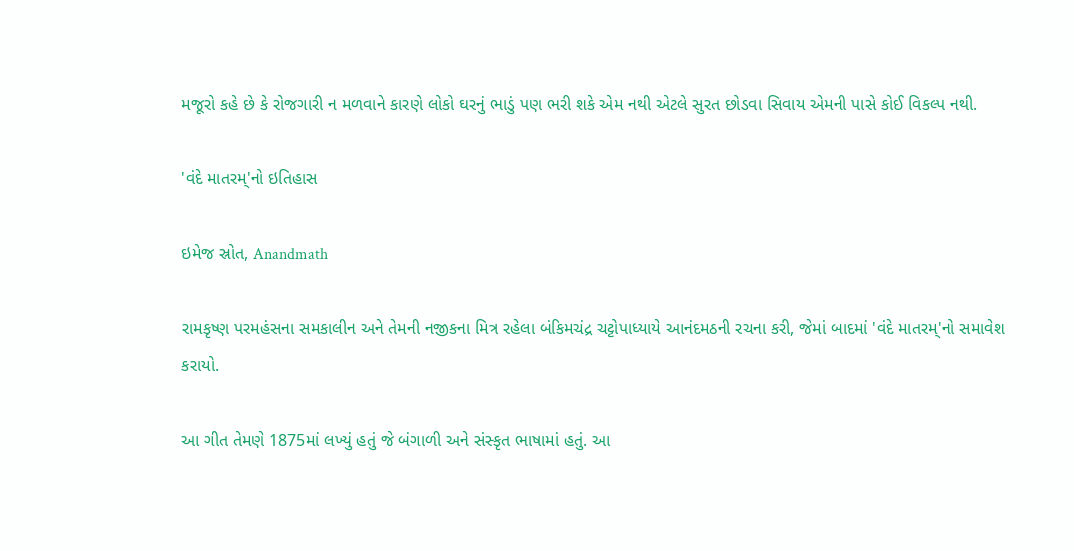મજૂરો કહે છે કે રોજગારી ન મળવાને કારણે લોકો ઘરનું ભાડું પણ ભરી શકે એમ નથી એટલે સુરત છોડવા સિવાય એમની પાસે કોઈ વિકલ્પ નથી.

'વંદે માતરમ્'નો ઇતિહાસ

ઇમેજ સ્રોત, Anandmath

રામકૃષ્ણ પરમહંસના સમકાલીન અને તેમની નજીકના મિત્ર રહેલા બંકિમચંદ્ર ચટ્ટોપાધ્યાયે આનંદમઠની રચના કરી, જેમાં બાદમાં 'વંદે માતરમ્'નો સમાવેશ કરાયો.

આ ગીત તેમણે 1875માં લખ્યું હતું જે બંગાળી અને સંસ્કૃત ભાષામાં હતું. આ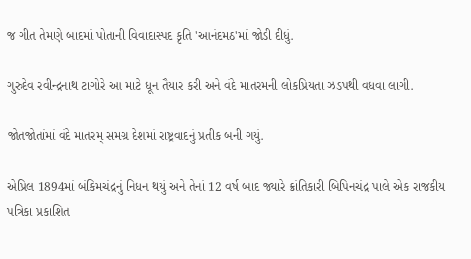જ ગીત તેમણે બાદમાં પોતાની વિવાદાસ્પદ કૃતિ 'આનંદમઠ'માં જોડી દીધું.

ગુરુદેવ રવીન્દ્રનાથ ટાગોરે આ માટે ધૂન તૈયાર કરી અને વંદે માતરમની લોકપ્રિયતા ઝડપથી વધવા લાગી.

જોતજોતાંમાં વંદે માતરમ્ સમગ્ર દેશમાં રાષ્ટ્રવાદનું પ્રતીક બની ગયું.

એપ્રિલ 1894માં બંકિમચંદ્રનું નિધન થયું અને તેનાં 12 વર્ષ બાદ જ્યારે ક્રાંતિકારી બિપિનચંદ્ર પાલે એક રાજકીય પત્રિકા પ્રકાશિત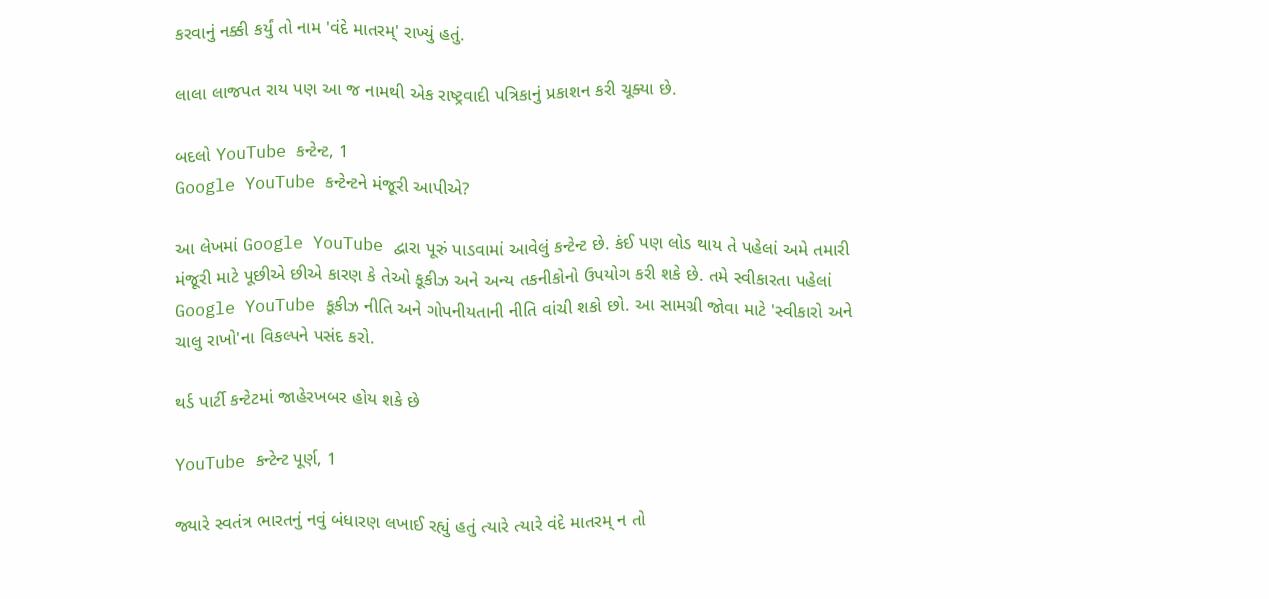કરવાનું નક્કી કર્યું તો નામ 'વંદે માતરમ્' રાખ્યું હતું.

લાલા લાજપત રાય પણ આ જ નામથી એક રાષ્ટ્રવાદી પત્રિકાનું પ્રકાશન કરી ચૂક્યા છે.

બદલો YouTube કન્ટેન્ટ, 1
Google YouTube કન્ટેન્ટને મંજૂરી આપીએ?

આ લેખમાં Google YouTube દ્વારા પૂરું પાડવામાં આવેલું કન્ટેન્ટ છે. કંઈ પણ લોડ થાય તે પહેલાં અમે તમારી મંજૂરી માટે પૂછીએ છીએ કારણ કે તેઓ કૂકીઝ અને અન્ય તકનીકોનો ઉપયોગ કરી શકે છે. તમે સ્વીકારતા પહેલાં Google YouTube કૂકીઝ નીતિ અને ગોપનીયતાની નીતિ વાંચી શકો છો. આ સામગ્રી જોવા માટે 'સ્વીકારો અને ચાલુ રાખો'ના વિકલ્પને પસંદ કરો.

થર્ડ પાર્ટી કન્ટેટમાં જાહેરખબર હોય શકે છે

YouTube કન્ટેન્ટ પૂર્ણ, 1

જ્યારે સ્વતંત્ર ભારતનું નવું બંધારણ લખાઈ રહ્યું હતું ત્યારે ત્યારે વંદે માતરમ્ ન તો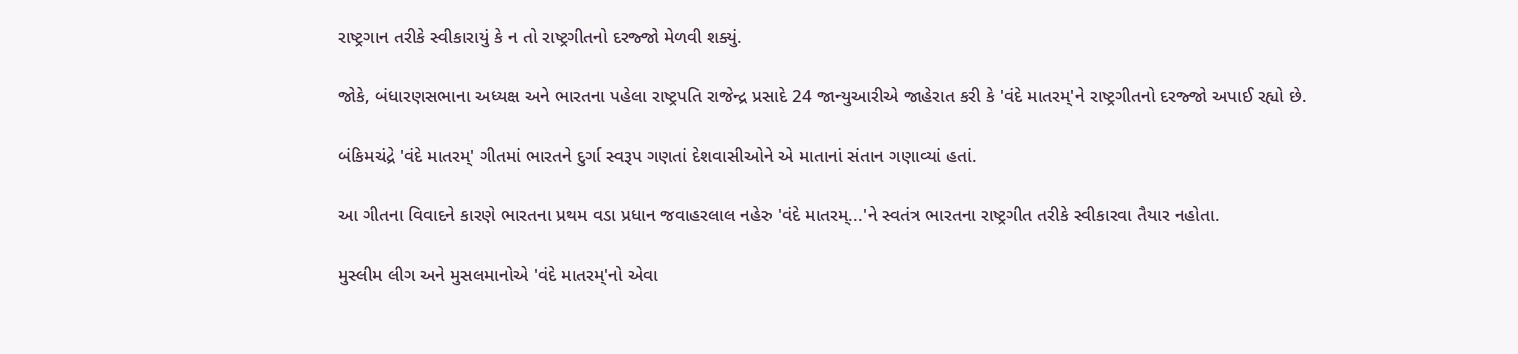રાષ્ટ્રગાન તરીકે સ્વીકારાયું કે ન તો રાષ્ટ્રગીતનો દરજ્જો મેળવી શક્યું.

જોકે, બંધારણસભાના અધ્યક્ષ અને ભારતના પહેલા રાષ્ટ્રપતિ રાજેન્દ્ર પ્રસાદે 24 જાન્યુઆરીએ જાહેરાત કરી કે 'વંદે માતરમ્'ને રાષ્ટ્રગીતનો દરજ્જો અપાઈ રહ્યો છે.

બંકિમચંદ્રે 'વંદે માતરમ્' ગીતમાં ભારતને દુર્ગા સ્વરૂપ ગણતાં દેશવાસીઓને એ માતાનાં સંતાન ગણાવ્યાં હતાં.

આ ગીતના વિવાદને કારણે ભારતના પ્રથમ વડા પ્રધાન જવાહરલાલ નહેરુ 'વંદે માતરમ્...'ને સ્વતંત્ર ભારતના રાષ્ટ્રગીત તરીકે સ્વીકારવા તૈયાર નહોતા.

મુસ્લીમ લીગ અને મુસલમાનોએ 'વંદે માતરમ્'નો એવા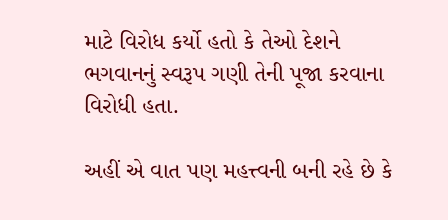માટે વિરોધ કર્યો હતો કે તેઓ દેશને ભગવાનનું સ્વરૂપ ગણી તેની પૂજા કરવાના વિરોધી હતા.

અહીં એ વાત પણ મહત્ત્વની બની રહે છે કે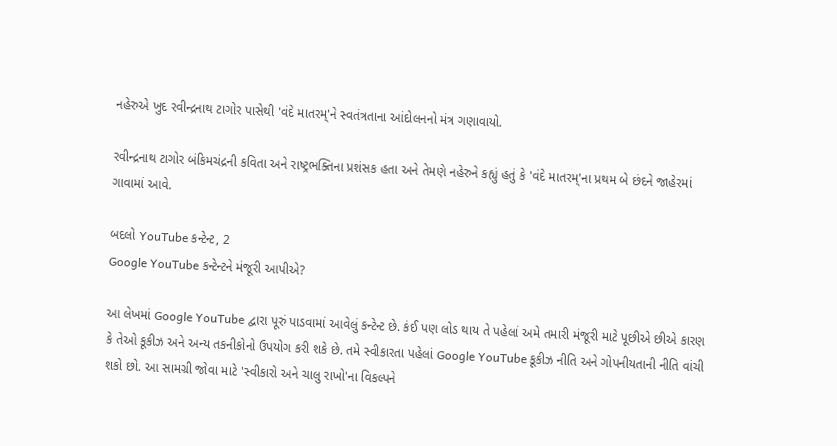નહેરુએ ખુદ રવીન્દ્રનાથ ટાગોર પાસેથી 'વંદે માતરમ્'ને સ્વતંત્રતાના આંદોલનનો મંત્ર ગણાવાયો.

રવીન્દ્રનાથ ટાગોર બંકિમચંદ્રની કવિતા અને રાષ્ટ્રભક્તિના પ્રશંસક હતા અને તેમણે નહેરુને કહ્યું હતું કે 'વંદે માતરમ્'ના પ્રથમ બે છંદને જાહેરમાં ગાવામાં આવે.

બદલો YouTube કન્ટેન્ટ, 2
Google YouTube કન્ટેન્ટને મંજૂરી આપીએ?

આ લેખમાં Google YouTube દ્વારા પૂરું પાડવામાં આવેલું કન્ટેન્ટ છે. કંઈ પણ લોડ થાય તે પહેલાં અમે તમારી મંજૂરી માટે પૂછીએ છીએ કારણ કે તેઓ કૂકીઝ અને અન્ય તકનીકોનો ઉપયોગ કરી શકે છે. તમે સ્વીકારતા પહેલાં Google YouTube કૂકીઝ નીતિ અને ગોપનીયતાની નીતિ વાંચી શકો છો. આ સામગ્રી જોવા માટે 'સ્વીકારો અને ચાલુ રાખો'ના વિકલ્પને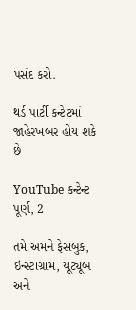પસંદ કરો.

થર્ડ પાર્ટી કન્ટેટમાં જાહેરખબર હોય શકે છે

YouTube કન્ટેન્ટ પૂર્ણ, 2

તમે અમને ફેસબુક, ઇન્સ્ટાગ્રામ, યૂટ્યૂબ અને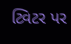ટ્વિટર પર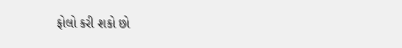ફોલો કરી શકો છો